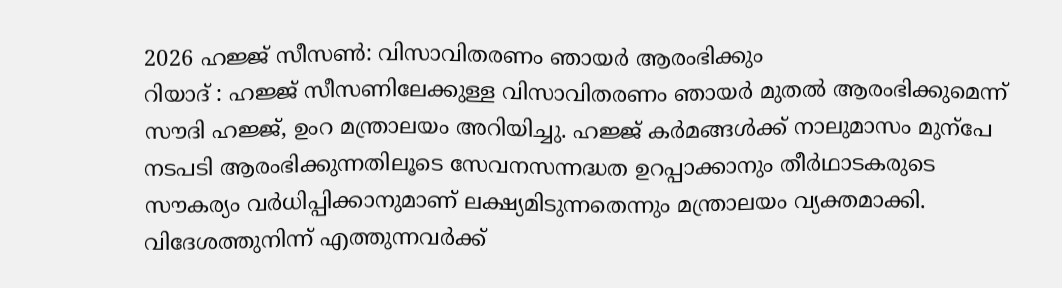2026 ഹജ്ജ് സീസൺ: വിസാവിതരണം ഞായർ ആരംഭിക്കും
റിയാദ് : ഹജ്ജ് സീസണിലേക്കുള്ള വിസാവിതരണം ഞായർ മുതൽ ആരംഭിക്കുമെന്ന് സൗദി ഹജ്ജ്, ഉംറ മന്ത്രാലയം അറിയിച്ചു. ഹജ്ജ് കർമങ്ങൾക്ക് നാലുമാസം മുന്പേ നടപടി ആരംഭിക്കുന്നതിലൂടെ സേവനസന്നദ്ധത ഉറപ്പാക്കാനും തീർഥാടകരുടെ സൗകര്യം വർധിപ്പിക്കാനുമാണ് ലക്ഷ്യമിടുന്നതെന്നും മന്ത്രാലയം വ്യക്തമാക്കി.
വിദേശത്തുനിന്ന് എത്തുന്നവർക്ക്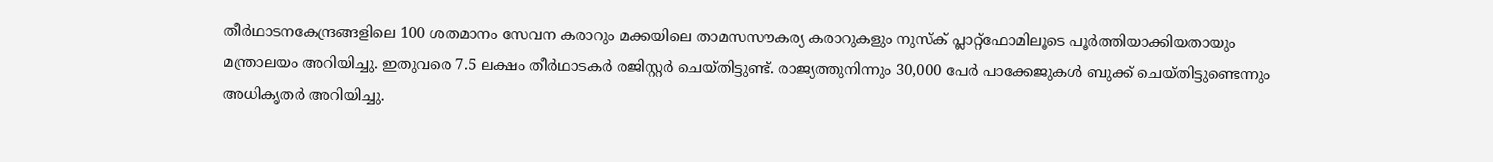തീർഥാടനകേന്ദ്രങ്ങളിലെ 100 ശതമാനം സേവന കരാറും മക്കയിലെ താമസസൗകര്യ കരാറുകളും നുസ്ക് പ്ലാറ്റ്ഫോമിലൂടെ പൂർത്തിയാക്കിയതായും മന്ത്രാലയം അറിയിച്ചു. ഇതുവരെ 7.5 ലക്ഷം തീർഥാടകർ രജിസ്റ്റർ ചെയ്തിട്ടുണ്ട്. രാജ്യത്തുനിന്നും 30,000 പേർ പാക്കേജുകൾ ബുക്ക് ചെയ്തിട്ടുണ്ടെന്നും അധികൃതർ അറിയിച്ചു.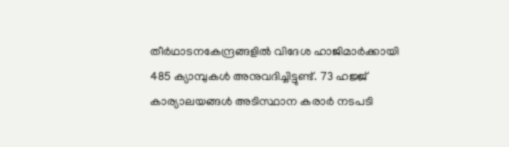തീർഥാടനകേന്ദ്രങ്ങളിൽ വിദേശ ഹാജിമാർക്കായി 485 ക്യാമ്പുകൾ അനുവദിച്ചിട്ടുണ്ട്. 73 ഹജ്ജ് കാര്യാലയങ്ങൾ അടിസ്ഥാന കരാർ നടപടി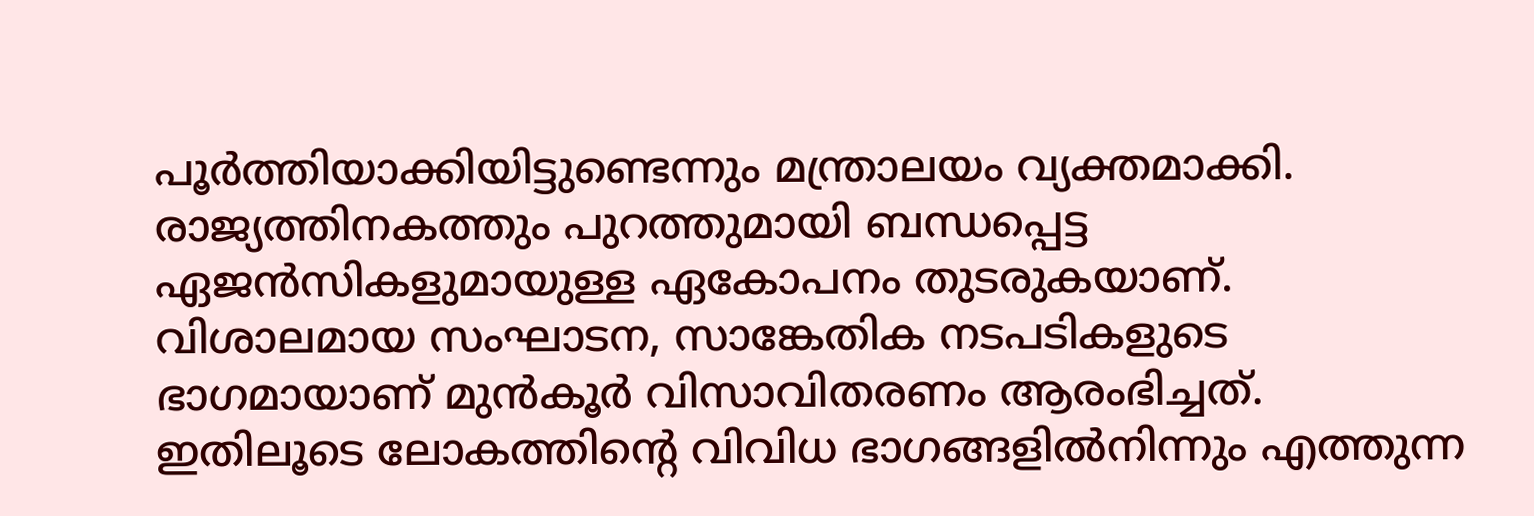പൂർത്തിയാക്കിയിട്ടുണ്ടെന്നും മന്ത്രാലയം വ്യക്തമാക്കി. രാജ്യത്തിനകത്തും പുറത്തുമായി ബന്ധപ്പെട്ട ഏജൻസികളുമായുള്ള ഏകോപനം തുടരുകയാണ്. വിശാലമായ സംഘാടന, സാങ്കേതിക നടപടികളുടെ ഭാഗമായാണ് മുൻകൂർ വിസാവിതരണം ആരംഭിച്ചത്. ഇതിലൂടെ ലോകത്തിന്റെ വിവിധ ഭാഗങ്ങളിൽനിന്നും എത്തുന്ന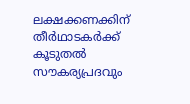ലക്ഷക്കണക്കിന് തീർഥാടകർക്ക് കൂടുതൽ സൗകര്യപ്രദവും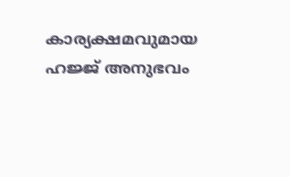കാര്യക്ഷമവുമായ ഹജ്ജ് അനുഭവം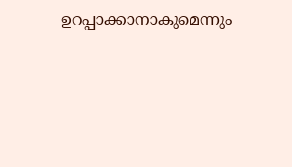ഉറപ്പാക്കാനാകുമെന്നും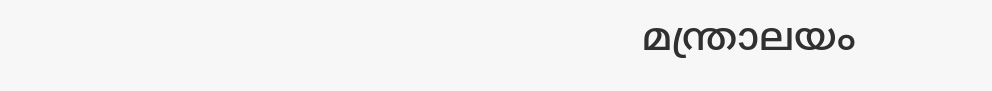മന്ത്രാലയം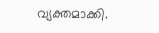വ്യക്തമാക്കി.